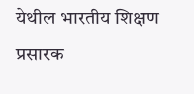येथील भारतीय शिक्षण प्रसारक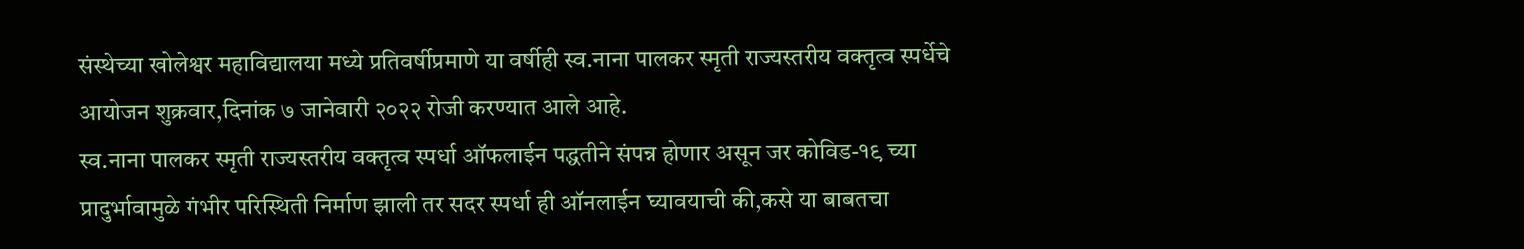संस्थेच्या खोलेश्वर महाविद्यालया मध्ये प्रतिवर्षीप्रमाणे या वर्षीही स्व.नाना पालकर स्मृती राज्यस्तरीय वक्तृत्व स्पर्धेचे आयोजन शुक्रवार,दिनांक ७ जानेवारी २०२२ रोजी करण्यात आले आहे.
स्व.नाना पालकर स्मृती राज्यस्तरीय वक्तृत्व स्पर्धा ऑफलाईन पद्धतीने संपन्न होणार असून जर कोविड-१९ च्या प्रादुर्भावामुळे गंभीर परिस्थिती निर्माण झाली तर सदर स्पर्धा ही ऑनलाईन घ्यावयाची की,कसे या बाबतचा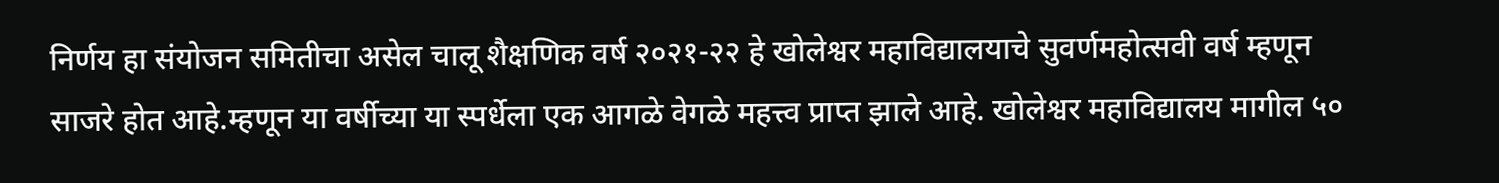निर्णय हा संयोजन समितीचा असेल चालू शैक्षणिक वर्ष २०२१-२२ हे खोलेश्वर महाविद्यालयाचे सुवर्णमहोत्सवी वर्ष म्हणून साजरे होत आहे.म्हणून या वर्षीच्या या स्पर्धेला एक आगळे वेगळे महत्त्व प्राप्त झाले आहे. खोलेश्वर महाविद्यालय मागील ५०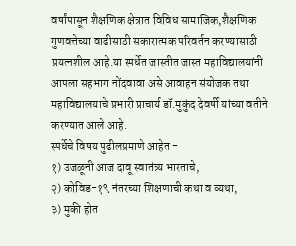वर्षांपासून शैक्षणिक क्षेत्रात विविध सामाजिक,शैक्षणिक गुणवत्तेच्या वाढीसाठी सकारात्मक परिवर्तन करण्यासाठी प्रयत्नशील आहे.या स्पर्धेत जास्तीत जास्त महाविद्यालयांनी आपला सहभाग नोंदवावा असे आवाहन संयोजक तथा महाविद्यालयाचे प्रभारी प्राचार्य डॉ.मुकुंद देवर्षी यांच्या वतीने करण्यात आले आहे.
स्पर्धेचे विषय पुढीलप्रमाणे आहेत -
१) उजळूनी आज दावू स्वातंत्र्य भारताचे,
२) कोविड-१९ नंतरच्या शिक्षणाची कथा व व्यथा,
३) मुकी होत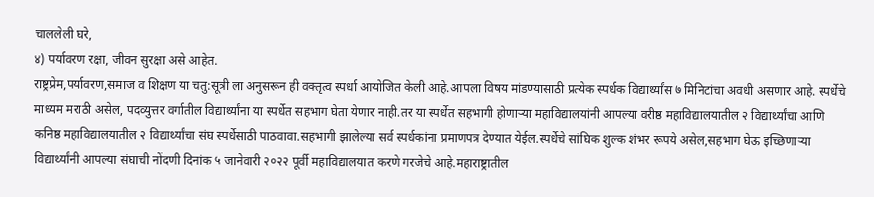चाललेली घरे,
४) पर्यावरण रक्षा, जीवन सुरक्षा असे आहेत.
राष्ट्रप्रेम,पर्यावरण,समाज व शिक्षण या चतु:सूत्री ला अनुसरून ही वक्तृत्व स्पर्धा आयोजित केली आहे.आपला विषय मांडण्यासाठी प्रत्येक स्पर्धक विद्यार्थ्यांस ७ मिनिटांचा अवधी असणार आहे. स्पर्धेचे माध्यम मराठी असेल, पदव्युत्तर वर्गातील विद्यार्थ्यांना या स्पर्धेत सहभाग घेता येणार नाही.तर या स्पर्धेत सहभागी होणाऱ्या महाविद्यालयांनी आपल्या वरीष्ठ महाविद्यालयातील २ विद्यार्थ्यांचा आणि कनिष्ठ महाविद्यालयातील २ विद्यार्थ्यांचा संघ स्पर्धेसाठी पाठवावा.सहभागी झालेल्या सर्व स्पर्धकांना प्रमाणपत्र देण्यात येईल.स्पर्धेचे सांघिक शुल्क शंभर रूपये असेल,सहभाग घेऊ इच्छिणाऱ्या विद्यार्थ्यांनी आपल्या संघाची नोंदणी दिनांक ५ जानेवारी २०२२ पूर्वी महाविद्यालयात करणे गरजेचे आहे.महाराष्ट्रातील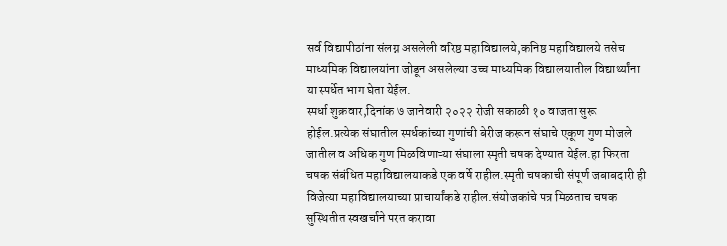सर्व विद्यापीठांना संलग्न असलेली वरिष्ठ महाविद्यालये,कनिष्ठ महाविद्यालये तसेच माध्यमिक विद्यालयांना जोडून असलेल्या उच्च माध्यमिक विद्यालयातील विद्यार्थ्यांना या स्पर्धेत भाग घेता येईल.
स्पर्धा शुक्रवार,दिनांक ७ जानेवारी २०२२ रोजी सकाळी १० वाजता सुरू होईल.प्रत्येक संघातील स्पर्धकांच्या गुणांची बेरीज करून संघाचे एकूण गुण मोजले जातील व अधिक गुण मिळविणाऱ्या संघाला स्मृती चषक देण्यात येईल.हा फिरता चषक संबंधित महाविद्यालयाकडे एक वर्षे राहील.स्मृती चषकाची संपूर्ण जबाबदारी ही विजेत्या महाविद्यालयाच्या प्राचार्यांकडे राहील.संयोजकांचे पत्र मिळताच चषक सुस्थितीत स्वखर्चाने परत करावा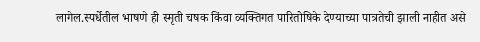लागेल.स्पर्धेतील भाषणे ही स्मृती चषक किंवा व्यक्तिगत पारितोषिके देण्याच्या पात्रतेची झाली नाहीत असे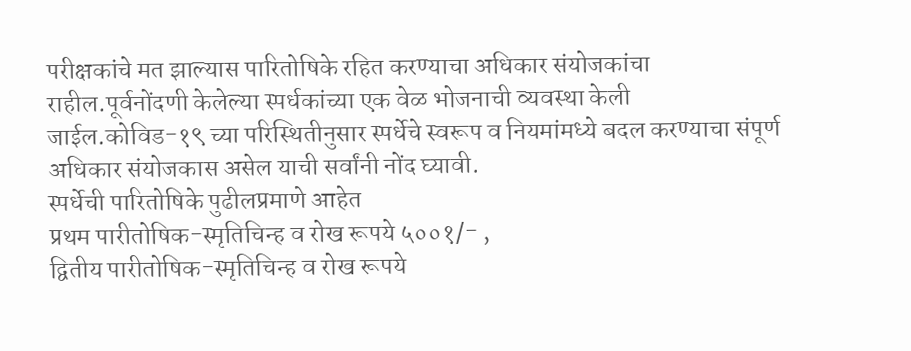परीक्षकांचे मत झाल्यास पारितोषिके रहित करण्याचा अधिकार संयोजकांचा राहील.पूर्वनोंदणी केलेल्या स्पर्धकांच्या एक वेळ भोजनाची व्यवस्था केली जाईल.कोविड-१९ च्या परिस्थितीनुसार स्पर्धेचे स्वरूप व नियमांमध्ये बदल करण्याचा संपूर्ण अधिकार संयोजकास असेल याची सर्वांनी नोंद घ्यावी.
स्पर्धेची पारितोषिके पुढीलप्रमाणे आहेत
प्रथम पारीतोषिक-स्मृतिचिन्ह व रोख रूपये ५००१/- ,
द्वितीय पारीतोषिक-स्मृतिचिन्ह व रोख रूपये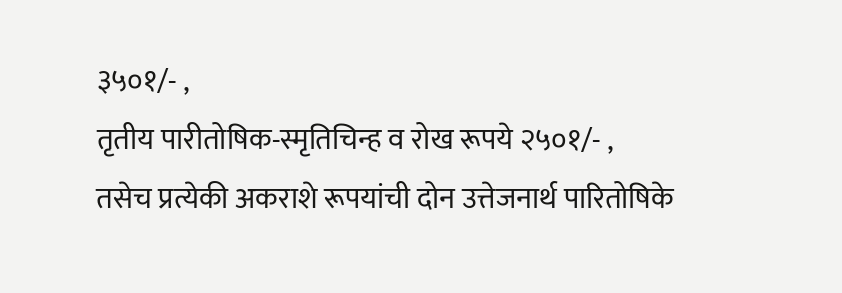३५०१/- ,
तृतीय पारीतोषिक-स्मृतिचिन्ह व रोख रूपये २५०१/- ,
तसेच प्रत्येकी अकराशे रूपयांची दोन उत्तेजनार्थ पारितोषिके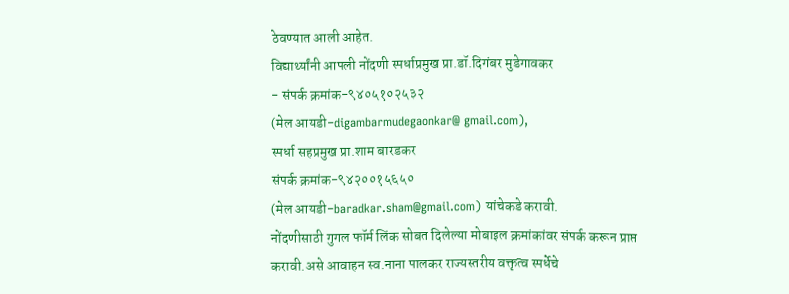ठेवण्यात आली आहेत.
विद्यार्थ्यांनी आपली नोंदणी स्पर्धाप्रमुख प्रा.डॉ.दिगंबर मुडेगावकर
- संपर्क क्रमांक-९४०५१०२५३२
(मेल आयडी-digambarmudegaonkar@ gmail.com),
स्पर्धा सहप्रमुख प्रा.शाम बारडकर
संपर्क क्रमांक-९४२००१५६५०
(मेल आयडी-baradkar.sham@gmail.com) यांचेकडे करावी.
नोंदणीसाठी गुगल फॉर्म लिंक सोबत दिलेल्या मोबाइल क्रमांकांवर संपर्क करून प्राप्त करावी.असे आवाहन स्व.नाना पालकर राज्यस्तरीय वक्तृत्व स्पर्धेचे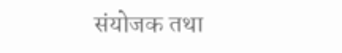संयोजक तथा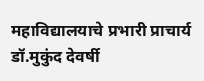महाविद्यालयाचे प्रभारी प्राचार्य डॉ.मुकुंद देवर्षी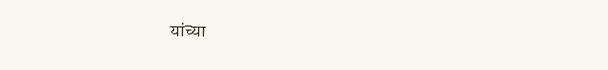यांच्या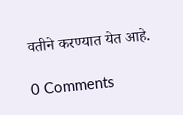वतीने करण्यात येत आहे.

0 Comments